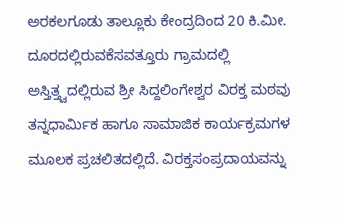ಅರಕಲಗೂಡು ತಾಲ್ಲೂಕು ಕೇಂದ್ರದಿಂದ 20 ಕಿ.ಮೀ. ದೂರದಲ್ಲಿರುವಕೆಸವತ್ತೂರು ಗ್ರಾಮದಲ್ಲಿ ಅಸ್ತಿತ್ತ್ವದಲ್ಲಿರುವ ಶ್ರೀ ಸಿದ್ದಲಿಂಗೇಶ್ವರ ವಿರಕ್ತ ಮಠವು ತನ್ನಧಾರ್ಮಿಕ ಹಾಗೂ ಸಾಮಾಜಿಕ ಕಾರ್ಯಕ್ರಮಗಳ ಮೂಲಕ ಪ್ರಚಲಿತದಲ್ಲಿದೆ. ವಿರಕ್ತಸಂಪ್ರದಾಯವನ್ನು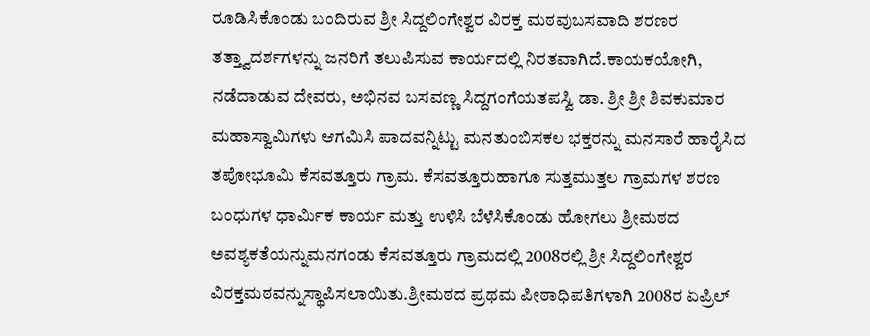ರೂಡಿಸಿಕೊಂಡು ಬಂದಿರುವ ಶ್ರೀ ಸಿದ್ದಲಿಂಗೇಶ್ವರ ವಿರಕ್ತ ಮಠವುಬಸವಾದಿ ಶರಣರ ತತ್ತ್ವಾದರ್ಶಗಳನ್ನು ಜನರಿಗೆ ತಲುಪಿಸುವ ಕಾರ್ಯದಲ್ಲಿ ನಿರತವಾಗಿದೆ.ಕಾಯಕಯೋಗಿ, ನಡೆದಾಡುವ ದೇವರು, ಅಭಿನವ ಬಸವಣ್ಣ ಸಿದ್ದಗಂಗೆಯತಪಸ್ವಿ ಡಾ. ಶ್ರೀ ಶ್ರೀ ಶಿವಕುಮಾರ ಮಹಾಸ್ವಾಮಿಗಳು ಆಗಮಿಸಿ ಪಾದವನ್ನಿಟ್ಟು ಮನತುಂಬಿಸಕಲ ಭಕ್ತರನ್ನು ಮನಸಾರೆ ಹಾರೈಸಿದ ತಪೋಭೂಮಿ ಕೆಸವತ್ತೂರು ಗ್ರಾಮ. ಕೆಸವತ್ತೂರುಹಾಗೂ ಸುತ್ತಮುತ್ತಲ ಗ್ರಾಮಗಳ ಶರಣ ಬಂಧುಗಳ ಧಾರ್ಮಿಕ ಕಾರ್ಯ ಮತ್ತು ಉಳಿಸಿ ಬೆಳೆಸಿಕೊಂಡು ಹೋಗಲು ಶ್ರೀಮಠದ ಅವಶ್ಯಕತೆಯನ್ನುಮನಗಂಡು ಕೆಸವತ್ತೂರು ಗ್ರಾಮದಲ್ಲಿ 2008ರಲ್ಲಿ ಶ್ರೀ ಸಿದ್ದಲಿಂಗೇಶ್ವರ ವಿರಕ್ತಮಠವನ್ನುಸ್ಥಾಪಿಸಲಾಯಿತು.ಶ್ರೀಮಠದ ಪ್ರಥಮ ಪೀಠಾಧಿಪತಿಗಳಾಗಿ 2008ರ ಏಪ್ರಿಲ್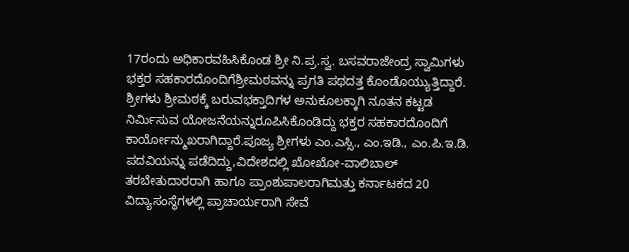17ರಂದು ಅಧಿಕಾರವಹಿಸಿಕೊಂಡ ಶ್ರೀ ನಿ.ಪ್ರ.ಸ್ವ. ಬಸವರಾಜೇಂದ್ರ ಸ್ವಾಮಿಗಳು ಭಕ್ತರ ಸಹಕಾರದೊಂದಿಗೆಶ್ರೀಮಠವನ್ನು ಪ್ರಗತಿ ಪಥದತ್ತ ಕೊಂಡೊಯ್ಯುತ್ತಿದ್ದಾರೆ. ಶ್ರೀಗಳು ಶ್ರೀಮಠಕ್ಕೆ ಬರುವಭಕ್ತಾದಿಗಳ ಅನುಕೂಲಕ್ಕಾಗಿ ನೂತನ ಕಟ್ಟಡ ನಿರ್ಮಿಸುವ ಯೋಜನೆಯನ್ನುರೂಪಿಸಿಕೊಂಡಿದ್ದು ಭಕ್ತರ ಸಹಕಾರದೊಂದಿಗೆ ಕಾರ್ಯೋನ್ಮುಖರಾಗಿದ್ದಾರೆ.ಪೂಜ್ಯ ಶ್ರೀಗಳು ಎಂ.ಎಸ್ಸಿ., ಎಂ.ಇಡಿ., ಎಂ.ಪಿ.ಇ.ಡಿ. ಪದವಿಯನ್ನು ಪಡೆದಿದ್ದು,ವಿದೇಶದಲ್ಲಿ ಖೋಖೋ-ವಾಲಿಬಾಲ್ ತರಬೇತುದಾರರಾಗಿ ಹಾಗೂ ಪ್ರಾಂಶುಪಾಲರಾಗಿಮತ್ತು ಕರ್ನಾಟಕದ 20 ವಿದ್ಯಾಸಂಸ್ಥೆಗಳಲ್ಲಿ ಪ್ರಾಚಾರ್ಯರಾಗಿ ಸೇವೆ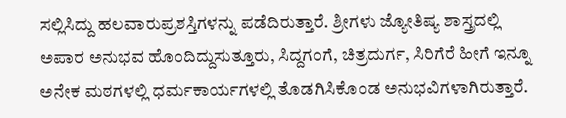ಸಲ್ಲಿಸಿದ್ದು ಹಲವಾರುಪ್ರಶಸ್ತಿಗಳನ್ನು ಪಡೆದಿರುತ್ತಾರೆ. ಶ್ರೀಗಳು ಜ್ಯೋತಿಷ್ಯ ಶಾಸ್ತ್ರದಲ್ಲಿ ಅಪಾರ ಅನುಭವ ಹೊಂದಿದ್ದುಸುತ್ತೂರು, ಸಿದ್ದಗಂಗೆ, ಚಿತ್ರದುರ್ಗ, ಸಿರಿಗೆರೆ ಹೀಗೆ ಇನ್ನೂ ಅನೇಕ ಮಠಗಳಲ್ಲಿ ಧರ್ಮಕಾರ್ಯಗಳಲ್ಲಿ ತೊಡಗಿಸಿಕೊಂಡ ಅನುಭವಿಗಳಾಗಿರುತ್ತಾರೆ.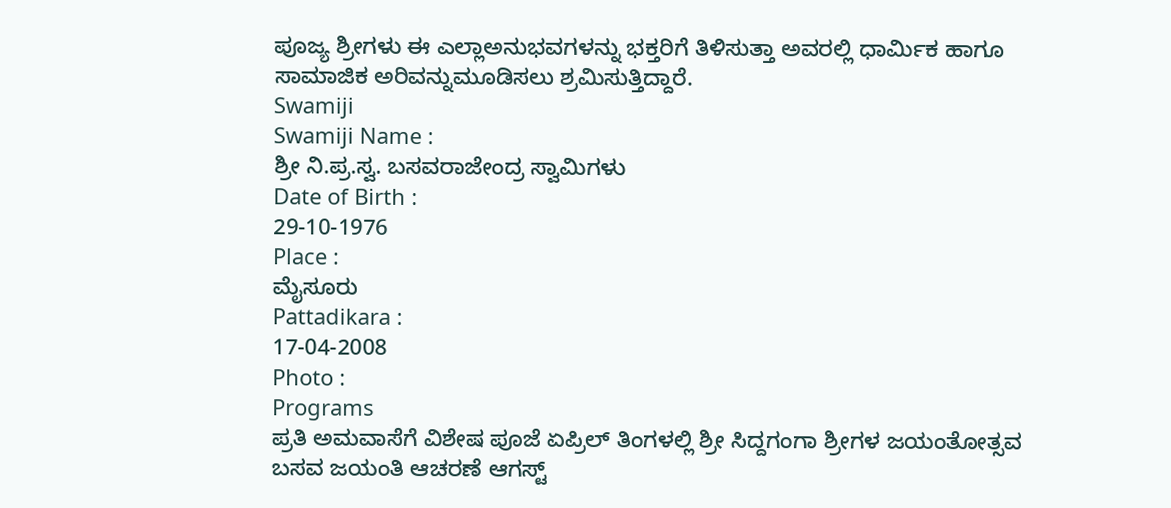ಪೂಜ್ಯ ಶ್ರೀಗಳು ಈ ಎಲ್ಲಾಅನುಭವಗಳನ್ನು ಭಕ್ತರಿಗೆ ತಿಳಿಸುತ್ತಾ ಅವರಲ್ಲಿ ಧಾರ್ಮಿಕ ಹಾಗೂ ಸಾಮಾಜಿಕ ಅರಿವನ್ನುಮೂಡಿಸಲು ಶ್ರಮಿಸುತ್ತಿದ್ದಾರೆ.
Swamiji
Swamiji Name :
ಶ್ರೀ ನಿ.ಪ್ರ.ಸ್ವ. ಬಸವರಾಜೇಂದ್ರ ಸ್ವಾಮಿಗಳು
Date of Birth :
29-10-1976
Place :
ಮೈಸೂರು
Pattadikara :
17-04-2008
Photo :
Programs
ಪ್ರತಿ ಅಮವಾಸೆಗೆ ವಿಶೇಷ ಪೂಜೆ ಏಪ್ರಿಲ್ ತಿಂಗಳಲ್ಲಿ ಶ್ರೀ ಸಿದ್ದಗಂಗಾ ಶ್ರೀಗಳ ಜಯಂತೋತ್ಸವ ಬಸವ ಜಯಂತಿ ಆಚರಣೆ ಆಗಸ್ಟ್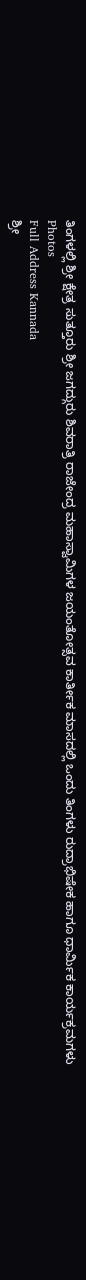ತಿಂಗಳಲ್ಲಿ ಶ್ರೀ ಕ್ಷೇತ್ರ ಸುತ್ತೂರು ಶ್ರೀ ಜಗದ್ಗುರು ಶಿವರಾತ್ರಿ ರಾಜೇಂದ್ರ ಮಹಾಸ್ವಾಮಿಗಳ ಜಯಂತೋತ್ಸವ ಕಾರ್ತೀಕ ಮಾಸದಲ್ಲಿ ಒಂದು ತಿಂಗಳು ರುದ್ರಾಭಿಷೇಕ ಹಾಗೂ ಧಾರ್ಮಿಕ ಕಾರ್ಯಕ್ರಮಗಳು
Photos
Full Address Kannada
ಶ್ರೀ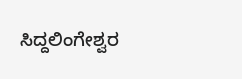ಸಿದ್ದಲಿಂಗೇಶ್ವರ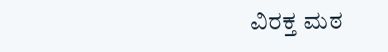ವಿರಕ್ತ ಮಠ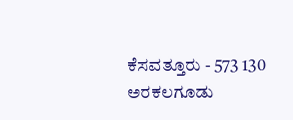ಕೆಸವತ್ತೂರು - 573 130
ಅರಕಲಗೂಡು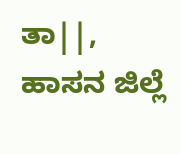ತಾ||, ಹಾಸನ ಜಿಲ್ಲೆ